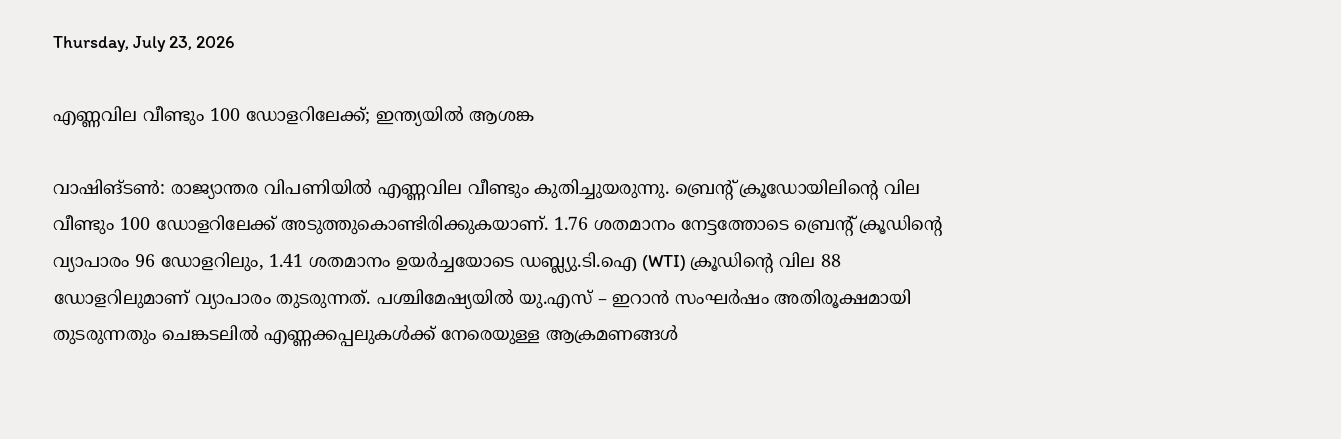Thursday, July 23, 2026

എണ്ണവില വീണ്ടും 100 ഡോളറിലേക്ക്; ഇന്ത്യയില്‍ ആശങ്ക

വാഷിങ്ടണ്‍: രാജ്യാന്തര വിപണിയില്‍ എണ്ണവില വീണ്ടും കുതിച്ചുയരുന്നു. ബ്രെന്റ് ക്രൂഡോയിലിന്റെ വില വീണ്ടും 100 ഡോളറിലേക്ക് അടുത്തുകൊണ്ടിരിക്കുകയാണ്. 1.76 ശതമാനം നേട്ടത്തോടെ ബ്രെന്റ് ക്രൂഡിന്റെ വ്യാപാരം 96 ഡോളറിലും, 1.41 ശതമാനം ഉയര്‍ച്ചയോടെ ഡബ്ല്യു.ടി.ഐ (WTI) ക്രൂഡിന്റെ വില 88 ഡോളറിലുമാണ് വ്യാപാരം തുടരുന്നത്. പശ്ചിമേഷ്യയില്‍ യു.എസ് – ഇറാന്‍ സംഘര്‍ഷം അതിരൂക്ഷമായി തുടരുന്നതും ചെങ്കടലില്‍ എണ്ണക്കപ്പലുകള്‍ക്ക് നേരെയുള്ള ആക്രമണങ്ങള്‍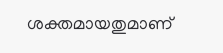ശക്തമായതുമാണ്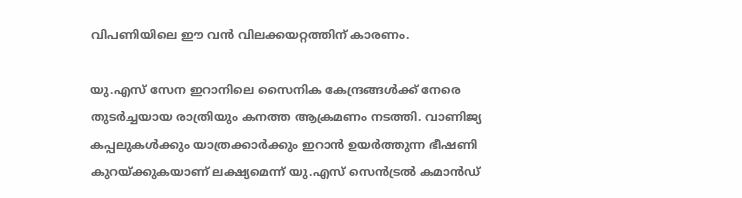വിപണിയിലെ ഈ വന്‍ വിലക്കയറ്റത്തിന് കാരണം.

യു.എസ് സേന ഇറാനിലെ സൈനിക കേന്ദ്രങ്ങള്‍ക്ക് നേരെ തുടര്‍ച്ചയായ രാത്രിയും കനത്ത ആക്രമണം നടത്തി. വാണിജ്യ കപ്പലുകള്‍ക്കും യാത്രക്കാര്‍ക്കും ഇറാന്‍ ഉയര്‍ത്തുന്ന ഭീഷണി കുറയ്ക്കുകയാണ് ലക്ഷ്യമെന്ന് യു.എസ് സെന്‍ട്രല്‍ കമാന്‍ഡ്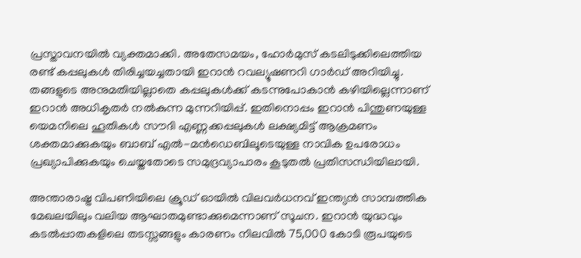പ്രസ്താവനയില്‍ വ്യക്തമാക്കി. അതേസമയം, ഹോര്‍മുസ് കടലിടുക്കിലെത്തിയ രണ്ട് കപ്പലുകള്‍ തിരിച്ചയച്ചതായി ഇറാന്‍ റവല്യൂഷണറി ഗാര്‍ഡ് അറിയിച്ചു. തങ്ങളുടെ അനുമതിയില്ലാതെ കപ്പലുകള്‍ക്ക് കടന്നുപോകാന്‍ കഴിയില്ലെന്നാണ് ഇറാന്‍ അധികൃതര്‍ നല്‍കുന്ന മുന്നറിയിപ്പ്. ഇതിനൊപ്പം ഇറാന്‍ പിന്തുണയുള്ള യെമനിലെ ഹൂതികള്‍ സൗദി എണ്ണക്കപ്പലുകള്‍ ലക്ഷ്യമിട്ട് ആക്രമണം ശക്തമാക്കുകയും ബാബ് എല്‍-മന്‍ഡെബിലൂടെയുള്ള നാവിക ഉപരോധം പ്രഖ്യാപിക്കുകയും ചെയ്തതോടെ സമുദ്രവ്യാപാരം കൂടുതല്‍ പ്രതിസന്ധിയിലായി.

അന്താരാഷ്ട്ര വിപണിയിലെ ക്രൂഡ് ഓയില്‍ വിലവര്‍ധനവ് ഇന്ത്യന്‍ സാമ്പത്തിക മേഖലയിലും വലിയ ആഘാതമുണ്ടാക്കുമെന്നാണ് സൂചന. ഇറാന്‍ യുദ്ധവും കടല്‍പ്പാതകളിലെ തടസ്സങ്ങളും കാരണം നിലവില്‍ 75,000 കോടി രൂപയുടെ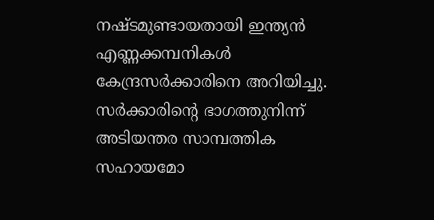നഷ്ടമുണ്ടായതായി ഇന്ത്യന്‍ എണ്ണക്കമ്പനികള്‍ കേന്ദ്രസര്‍ക്കാരിനെ അറിയിച്ചു. സര്‍ക്കാരിന്റെ ഭാഗത്തുനിന്ന് അടിയന്തര സാമ്പത്തിക സഹായമോ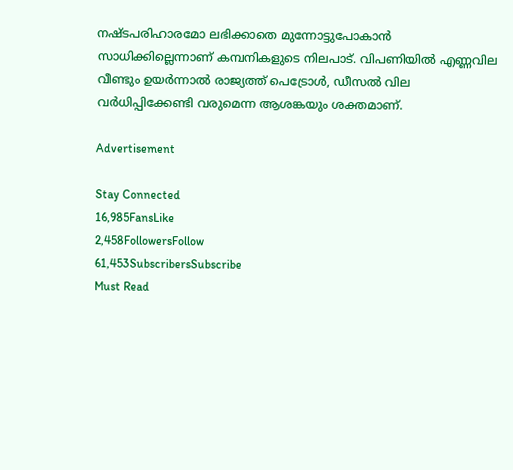നഷ്ടപരിഹാരമോ ലഭിക്കാതെ മുന്നോട്ടുപോകാന്‍ സാധിക്കില്ലെന്നാണ് കമ്പനികളുടെ നിലപാട്. വിപണിയില്‍ എണ്ണവില വീണ്ടും ഉയര്‍ന്നാല്‍ രാജ്യത്ത് പെട്രോള്‍, ഡീസല്‍ വില വര്‍ധിപ്പിക്കേണ്ടി വരുമെന്ന ആശങ്കയും ശക്തമാണ്.

Advertisement

Stay Connected
16,985FansLike
2,458FollowersFollow
61,453SubscribersSubscribe
Must Read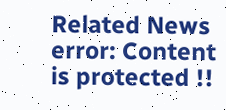Related News
error: Content is protected !!